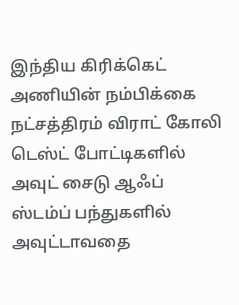இந்திய கிரிக்கெட் அணியின் நம்பிக்கை நட்சத்திரம் விராட் கோலி டெஸ்ட் போட்டிகளில் அவுட் சைடு ஆஃப் ஸ்டம்ப் பந்துகளில் அவுட்டாவதை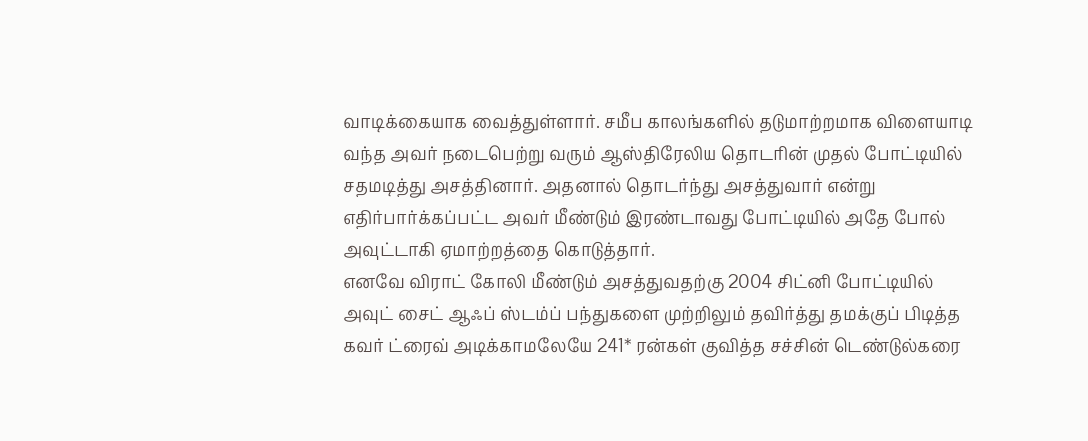வாடிக்கையாக வைத்துள்ளார். சமீப காலங்களில் தடுமாற்றமாக விளையாடி வந்த அவர் நடைபெற்று வரும் ஆஸ்திரேலிய தொடரின் முதல் போட்டியில் சதமடித்து அசத்தினார். அதனால் தொடர்ந்து அசத்துவார் என்று எதிர்பார்க்கப்பட்ட அவர் மீண்டும் இரண்டாவது போட்டியில் அதே போல் அவுட்டாகி ஏமாற்றத்தை கொடுத்தார்.
எனவே விராட் கோலி மீண்டும் அசத்துவதற்கு 2004 சிட்னி போட்டியில் அவுட் சைட் ஆஃப் ஸ்டம்ப் பந்துகளை முற்றிலும் தவிர்த்து தமக்குப் பிடித்த கவர் ட்ரைவ் அடிக்காமலேயே 241* ரன்கள் குவித்த சச்சின் டெண்டுல்கரை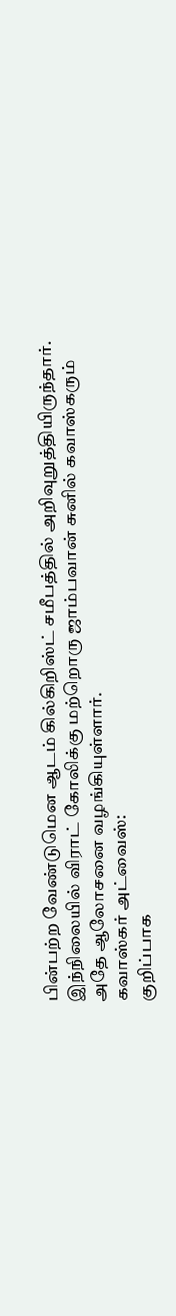பின்பற்ற வேண்டுமென ஆடம் கில்கிறிஸ்ட் சமீபத்தில் அறிவுறுத்தியிருந்தார். இந்நிலையில் விராட் கோலிக்கு மற்றொரு ஜாம்பவான் சுனில் கவாஸ்கரும் அதே ஆலோசனை வழங்கியுள்ளார்.
கவாஸ்கர் அட்வைஸ்:
குறிப்பாக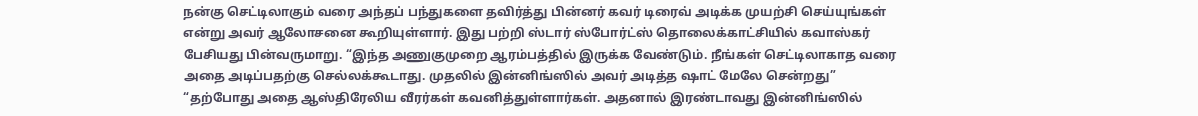நன்கு செட்டிலாகும் வரை அந்தப் பந்துகளை தவிர்த்து பின்னர் கவர் டிரைவ் அடிக்க முயற்சி செய்யுங்கள் என்று அவர் ஆலோசனை கூறியுள்ளார். இது பற்றி ஸ்டார் ஸ்போர்ட்ஸ் தொலைக்காட்சியில் கவாஸ்கர் பேசியது பின்வருமாறு. “இந்த அணுகுமுறை ஆரம்பத்தில் இருக்க வேண்டும். நீங்கள் செட்டிலாகாத வரை அதை அடிப்பதற்கு செல்லக்கூடாது. முதலில் இன்னிங்ஸில் அவர் அடித்த ஷாட் மேலே சென்றது”
“தற்போது அதை ஆஸ்திரேலிய வீரர்கள் கவனித்துள்ளார்கள். அதனால் இரண்டாவது இன்னிங்ஸில்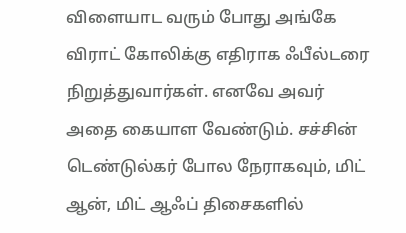விளையாட வரும் போது அங்கே விராட் கோலிக்கு எதிராக ஃபீல்டரை நிறுத்துவார்கள். எனவே அவர் அதை கையாள வேண்டும். சச்சின் டெண்டுல்கர் போல நேராகவும், மிட் ஆன், மிட் ஆஃப் திசைகளில்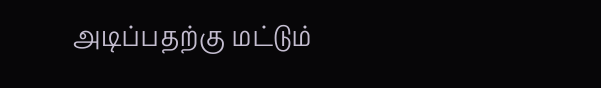அடிப்பதற்கு மட்டும்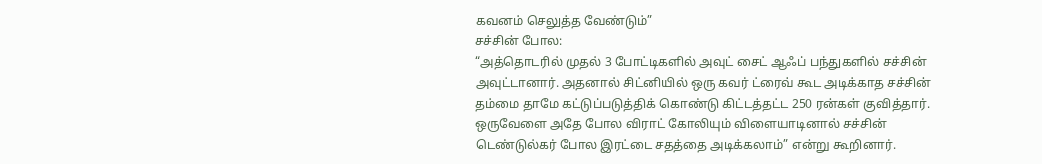கவனம் செலுத்த வேண்டும்”
சச்சின் போல:
“அத்தொடரில் முதல் 3 போட்டிகளில் அவுட் சைட் ஆஃப் பந்துகளில் சச்சின் அவுட்டானார். அதனால் சிட்னியில் ஒரு கவர் ட்ரைவ் கூட அடிக்காத சச்சின் தம்மை தாமே கட்டுப்படுத்திக் கொண்டு கிட்டத்தட்ட 250 ரன்கள் குவித்தார். ஒருவேளை அதே போல விராட் கோலியும் விளையாடினால் சச்சின் டெண்டுல்கர் போல இரட்டை சதத்தை அடிக்கலாம்” என்று கூறினார்.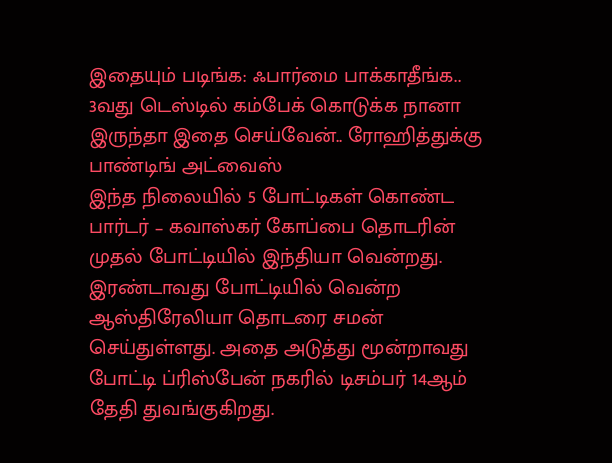இதையும் படிங்க: ஃபார்மை பாக்காதீங்க.. 3வது டெஸ்டில் கம்பேக் கொடுக்க நானா இருந்தா இதை செய்வேன்.. ரோஹித்துக்கு பாண்டிங் அட்வைஸ்
இந்த நிலையில் 5 போட்டிகள் கொண்ட பார்டர் – கவாஸ்கர் கோப்பை தொடரின் முதல் போட்டியில் இந்தியா வென்றது. இரண்டாவது போட்டியில் வென்ற ஆஸ்திரேலியா தொடரை சமன் செய்துள்ளது. அதை அடுத்து மூன்றாவது போட்டி ப்ரிஸ்பேன் நகரில் டிசம்பர் 14ஆம் தேதி துவங்குகிறது.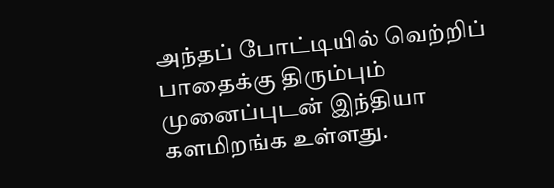அந்தப் போட்டியில் வெற்றிப் பாதைக்கு திரும்பும் முனைப்புடன் இந்தியா களமிறங்க உள்ளது.